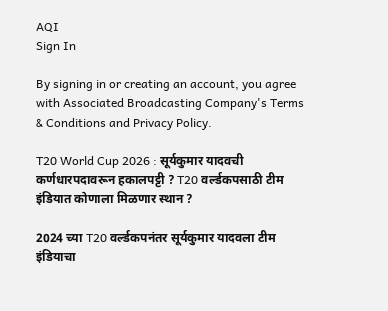AQI
Sign In

By signing in or creating an account, you agree with Associated Broadcasting Company's Terms & Conditions and Privacy Policy.

T20 World Cup 2026 : सूर्यकुमार यादवची कर्णधारपदावरून हकालपट्टी ? T20 वर्ल्डकपसाठी टीम इंडियात कोणाला मिळणार स्थान ?

2024 च्या T20 वर्ल्डकपनंतर सूर्यकुमार यादवला टीम इंडियाचा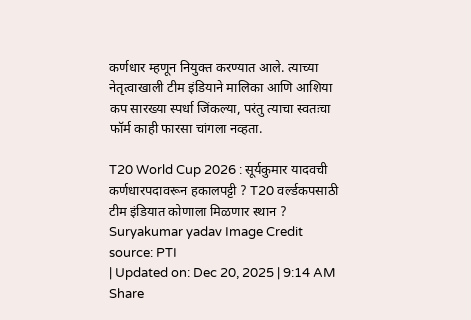कर्णधार म्हणून नियुक्त करण्यात आले. त्याच्या नेतृत्वाखाली टीम इंडियाने मालिका आणि आशिया कप सारख्या स्पर्धा जिंकल्या, परंतु त्याचा स्वतःचा फॉर्म काही फारसा चांगला नव्हता.

T20 World Cup 2026 : सूर्यकुमार यादवची कर्णधारपदावरून हकालपट्टी ? T20 वर्ल्डकपसाठी टीम इंडियात कोणाला मिळणार स्थान ?
Suryakumar yadav Image Credit source: PTI
| Updated on: Dec 20, 2025 | 9:14 AM
Share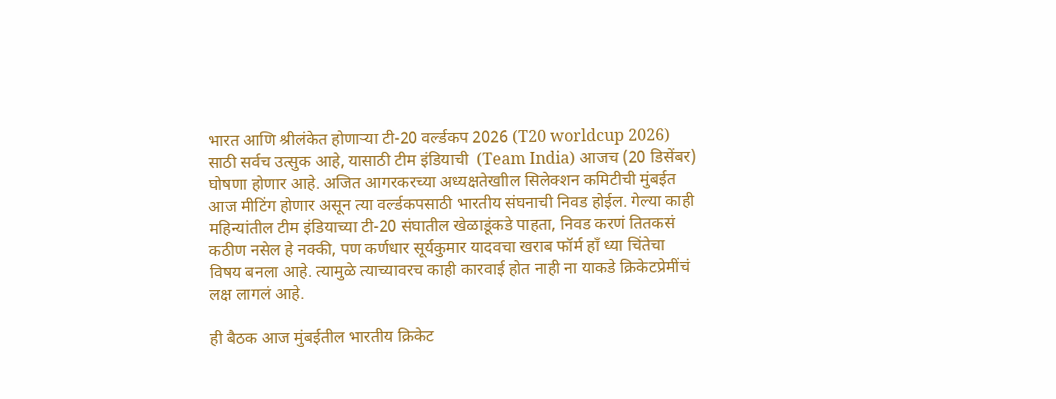भारत आणि श्रीलंकेत होणाऱ्या टी-20 वर्ल्डकप 2026 (T20 worldcup 2026) साठी सर्वच उत्सुक आहे, यासाठी टीम इंडियाची  (Team India) आजच (20 डिसेंबर) घोषणा होणार आहे. अजित आगरकरच्या अध्यक्षतेखाील सिलेक्शन कमिटीची मुंबईत आज मीटिंग होणार असून त्या वर्ल्डकपसाठी भारतीय संघनाची निवड होईल. गेल्या काही महिन्यांतील टीम इंडियाच्या टी-20 संघातील खेळाडूंकडे पाहता, निवड करणं तितकसं कठीण नसेल हे नक्की, पण कर्णधार सूर्यकुमार यादवचा खराब फॉर्म हाँ ध्या चिंतेचा विषय बनला आहे. त्यामुळे त्याच्यावरच काही कारवाई होत नाही ना याकडे क्रिकेटप्रेमींचं लक्ष लागलं आहे.

ही बैठक आज मुंबईतील भारतीय क्रिकेट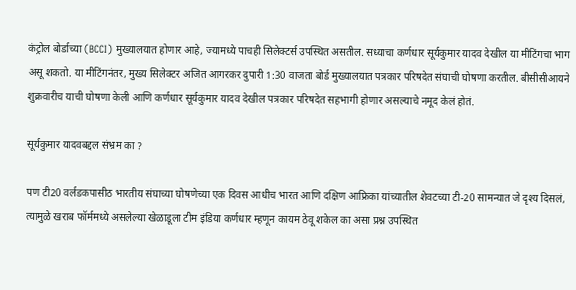कंट्रोल बोर्डाच्या (BCCI) मुख्यालयात होणार आहे, ज्यामध्ये पाचही सिलेक्टर्स उपस्थित असतील. सध्याचा कर्णधार सूर्यकुमार यादव देखील या मीटिंगचा भाग असू शकतो. या मीटिंगनंतर, मुख्य सिलेक्टर अजित आगरकर दुपारी 1:30 वाजता बोर्ड मुख्यालयात पत्रकार परिषदेत संघाची घोषणा करतील. बीसीसीआयने शुक्रवारीच याची घोषणा केली आणि कर्णधार सूर्यकुमार यादव देखील पत्रकार परिषदेत सहभागी होणार असल्याचे नमूद केलं होतं.

सूर्यकुमार यादवबद्दल संभ्रम का ?

पण टी20 वर्लडकपासीठ भारतीय संघाच्या घोषणेच्या एक दिवस आधीच भारत आणि दक्षिण आफ्रिका यांच्यातील शेवटच्या टी-20 सामन्यात जे दृश्य दिसलं, त्यामुळे खराब फॉर्ममध्ये असलेल्या खेळाडूला टीम इंडिया कर्णधार म्हणून कायम ठेवू शकेल का असा प्रश्न उपस्थित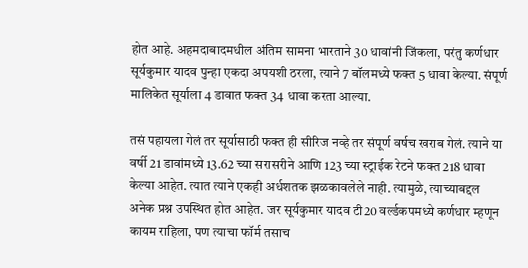होत आहे. अहमदाबादमधील अंतिम सामना भारताने 30 धावांनी जिंकला, परंतु कर्णधार सूर्यकुमार यादव पुन्हा एकदा अपयशी ठरला, त्याने 7 बॉलमध्ये फक्त 5 धावा केल्या. संपूर्ण मालिकेत सूर्याला 4 डावात फक्त 34 धावा करता आल्या.

तसं पहायला गेलं तर सूर्यासाठी फक्त ही सीरिज नव्हे तर संपूर्ण वर्षच खराब गेलं. त्याने या वर्षी 21 डावांमध्ये 13.62 च्या सरासरीने आणि 123 च्या स्ट्राईक रेटने फक्त 218 धावा केल्या आहेत. त्यात त्याने एकही अर्धशतक झळकावलेले नाही. त्यामुळे, त्याच्याबद्दल अनेक प्रश्न उपस्थित होत आहेत. जर सूर्यकुमार यादव टी20 वर्ल्डकपमध्ये कर्णधार म्हणून कायम राहिला, पण त्याचा फॉर्म तसाच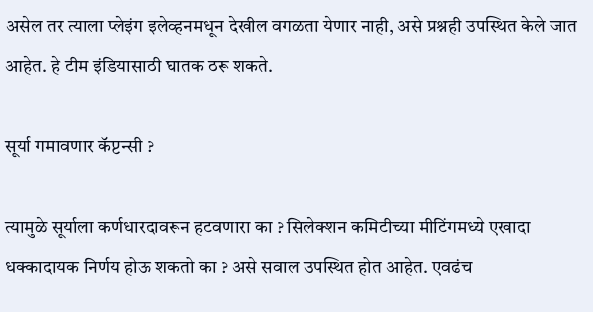असेल तर त्याला प्लेइंग इलेव्हनमधून देखील वगळता येणार नाही, असे प्रश्नही उपस्थित केले जात आहेत. हे टीम इंडियासाठी घातक ठरू शकते.

सूर्या गमावणार कॅप्टन्सी ?

त्यामुळे सूर्याला कर्णधारदावरून हटवणारा का ? सिलेक्शन कमिटीच्या मीटिंगमध्ये एखादा धक्कादायक निर्णय होऊ शकतो का ? असे सवाल उपस्थित होत आहेत. एवढंच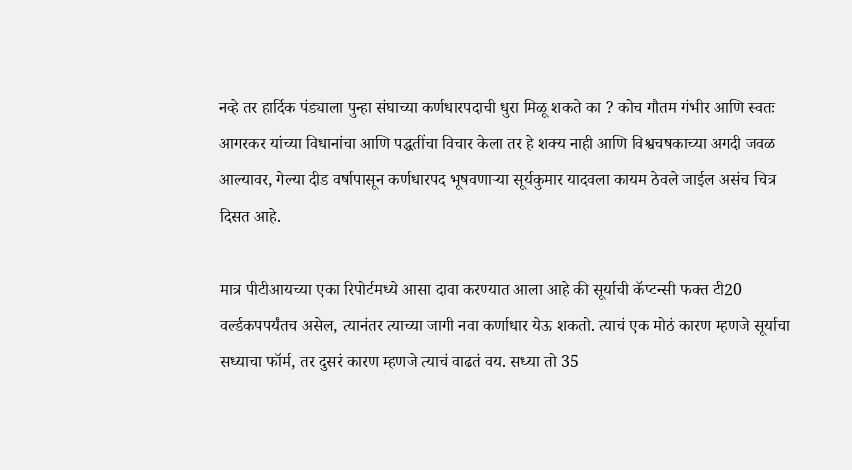नव्हे तर हार्दिक पंड्याला पुन्हा संघाच्या कर्णधारपदाची धुरा मिळू शकते का ? कोच गौतम गंभीर आणि स्वतः आगरकर यांच्या विधानांचा आणि पद्धतींचा विचार केला तर हे शक्य नाही आणि विश्वचषकाच्या अगदी जवळ आल्यावर, गेल्या दीड वर्षापासून कर्णधारपद भूषवणाऱ्या सूर्यकुमार यादवला कायम ठेवले जाईल असंच चित्र दिसत आहे.

मात्र पीटीआयच्या एका रिपोर्टमध्ये आसा दावा करण्यात आला आहे की सूर्याची कॅप्टन्सी फक्त टी20 वर्ल्डकपपर्यंतच असेल, त्यानंतर त्याच्या जागी नवा कर्णाधार येऊ शकतो. त्याचं एक मोठं कारण म्हणजे सूर्याचा सध्याचा फॉर्म, तर दुसरं कारण म्हणजे त्याचं वाढतं वय. सध्या तो 35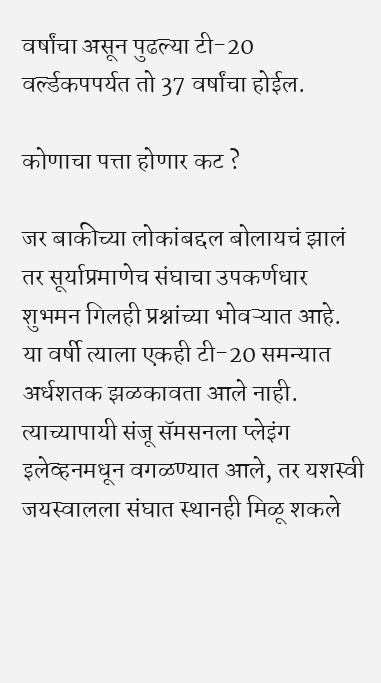वर्षांचा असून पुढल्या टी-20 वर्ल्डकपपर्यत तो 37 वर्षांचा होईल.

कोणाचा पत्ता होणार कट ?

जर बाकीच्या लोकांबद्दल बोलायचं झालं तर सूर्याप्रमाणेच संघाचा उपकर्णधार शुभमन गिलही प्रश्नांच्या भोवऱ्यात आहे. या वर्षी त्याला एकही टी-20 समन्यात अर्धशतक झळकावता आले नाही. त्याच्यापायी संजू सॅमसनला प्लेइंग इलेव्हनमधून वगळण्यात आले, तर यशस्वी जयस्वालला संघात स्थानही मिळू शकले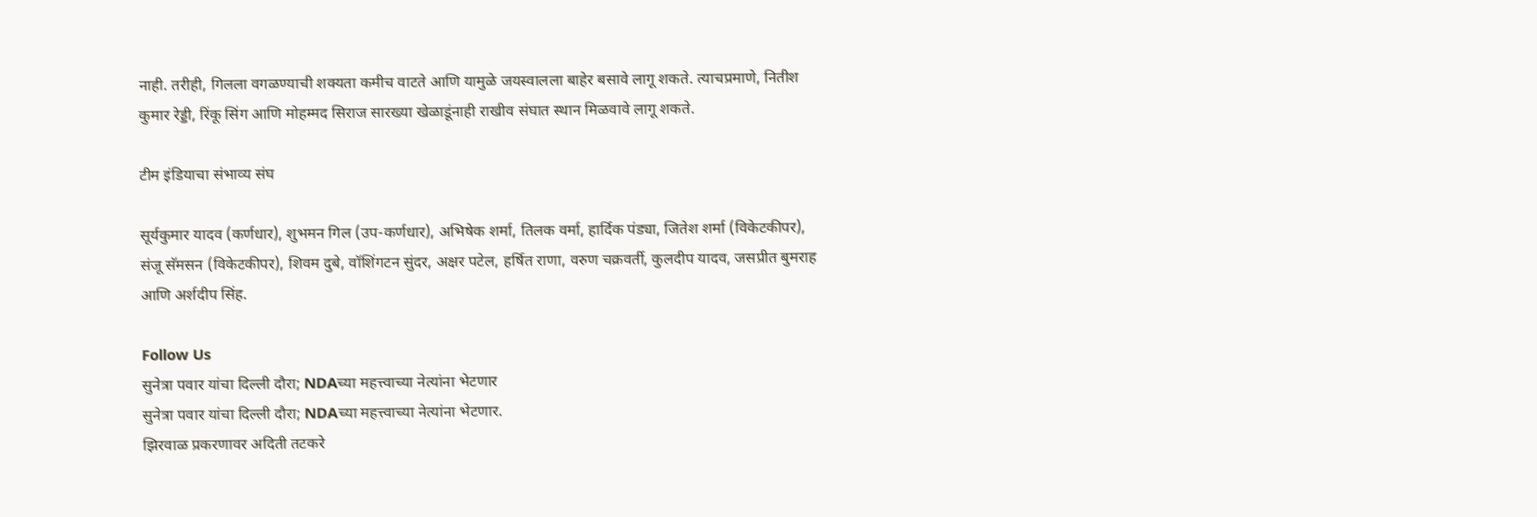नाही. तरीही, गिलला वगळण्याची शक्यता कमीच वाटते आणि यामुळे जयस्वालला बाहेर बसावे लागू शकते. त्याचप्रमाणे, नितीश कुमार रेड्डी, रिंकू सिंग आणि मोहम्मद सिराज सारख्या खेळाडूंनाही राखीव संघात स्थान मिळवावे लागू शकते.

टीम इंडियाचा संभाव्य संघ

सूर्यकुमार यादव (कर्णधार), शुभमन गिल (उप-कर्णधार), अभिषेक शर्मा, तिलक वर्मा, हार्दिक पंड्या, जितेश शर्मा (विकेटकीपर), संजू सॅमसन (विकेटकीपर), शिवम दुबे, वॉशिंगटन सुंदर, अक्षर पटेल, हर्षित राणा, वरुण चक्रवर्ती, कुलदीप यादव, जसप्रीत बुमराह आणि अर्शदीप सिंह.

Follow Us
सुनेत्रा पवार यांचा दिल्ली दौरा; NDAच्या महत्त्वाच्या नेत्यांना भेटणार
सुनेत्रा पवार यांचा दिल्ली दौरा; NDAच्या महत्त्वाच्या नेत्यांना भेटणार.
झिरवाळ प्रकरणावर अदिती तटकरे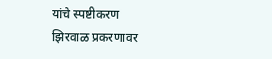यांचे स्पष्टीकरण
झिरवाळ प्रकरणावर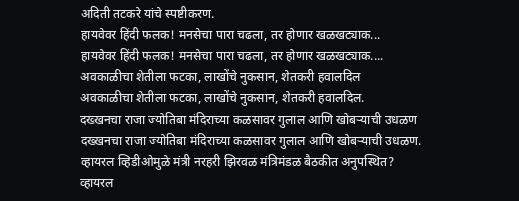अदिती तटकरे यांचे स्पष्टीकरण.
हायवेवर हिंदी फलक! मनसेचा पारा चढला, तर होणार खळखट्याक...
हायवेवर हिंदी फलक! मनसेचा पारा चढला, तर होणार खळखट्याक....
अवकाळीचा शेतीला फटका, लाखोंचे नुकसान, शेतकरी हवालदिल
अवकाळीचा शेतीला फटका, लाखोंचे नुकसान, शेतकरी हवालदिल.
दख्खनचा राजा ज्योतिबा मंदिराच्या कळसावर गुलाल आणि खोबऱ्याची उधळण
दख्खनचा राजा ज्योतिबा मंदिराच्या कळसावर गुलाल आणि खोबऱ्याची उधळण.
व्हायरल व्हिडीओमुळे मंत्री नरहरी झिरवळ मंत्रिमंडळ बैठकीत अनुपस्थित?
व्हायरल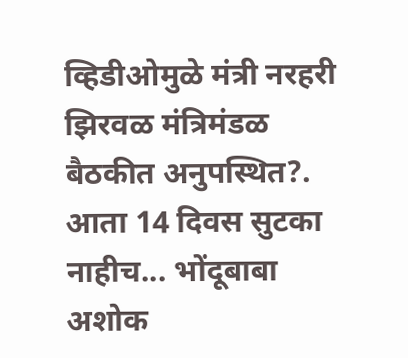व्हिडीओमुळे मंत्री नरहरी झिरवळ मंत्रिमंडळ बैठकीत अनुपस्थित?.
आता 14 दिवस सुटका नाहीच... भोंदूबाबा अशोक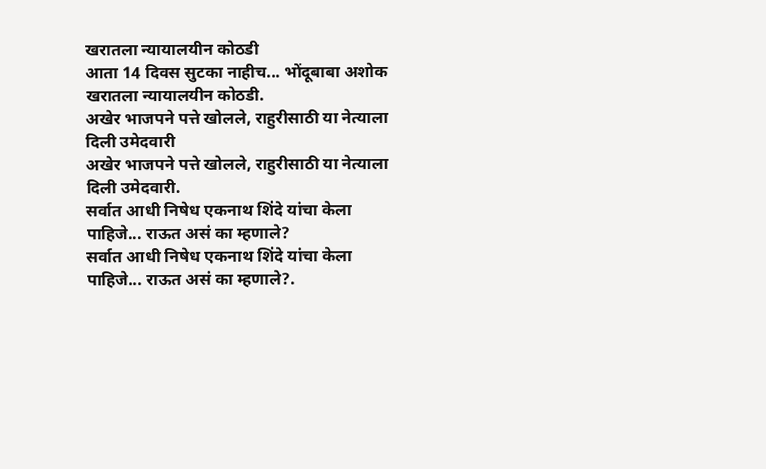खरातला न्यायालयीन कोठडी
आता 14 दिवस सुटका नाहीच... भोंदूबाबा अशोक खरातला न्यायालयीन कोठडी.
अखेर भाजपने पत्ते खोलले, राहुरीसाठी या नेत्याला दिली उमेदवारी
अखेर भाजपने पत्ते खोलले, राहुरीसाठी या नेत्याला दिली उमेदवारी.
सर्वात आधी निषेध एकनाथ शिंदे यांचा केला पाहिजे... राऊत असं का म्हणाले?
सर्वात आधी निषेध एकनाथ शिंदे यांचा केला पाहिजे... राऊत असं का म्हणाले?.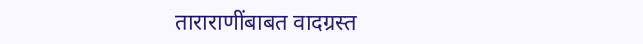ताराराणींबाबत वादग्रस्त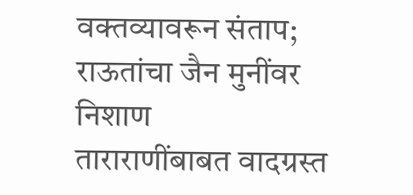वक्तव्यावरून संताप; राऊतांचा जैन मुनींवर निशाण
ताराराणींबाबत वादग्रस्त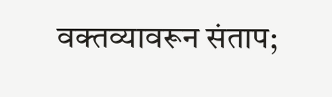वक्तव्यावरून संताप;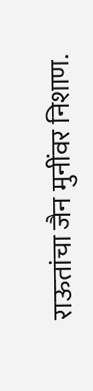राऊतांचा जैन मुनींवर निशाण.